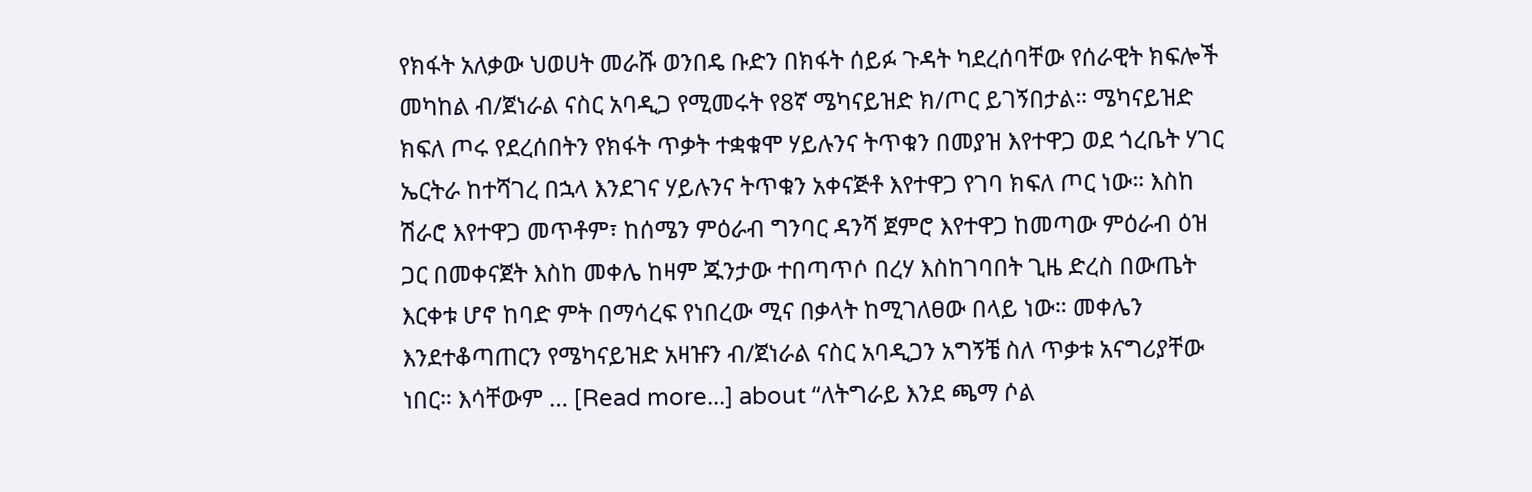የክፋት አለቃው ህወሀት መራሹ ወንበዴ ቡድን በክፋት ሰይፉ ጉዳት ካደረሰባቸው የሰራዊት ክፍሎች መካከል ብ/ጀነራል ናስር አባዲጋ የሚመሩት የ8ኛ ሜካናይዝድ ክ/ጦር ይገኝበታል። ሜካናይዝድ ክፍለ ጦሩ የደረሰበትን የክፋት ጥቃት ተቋቁሞ ሃይሉንና ትጥቁን በመያዝ እየተዋጋ ወደ ጎረቤት ሃገር ኤርትራ ከተሻገረ በኋላ እንደገና ሃይሉንና ትጥቁን አቀናጅቶ እየተዋጋ የገባ ክፍለ ጦር ነው። እስከ ሽራሮ እየተዋጋ መጥቶም፣ ከሰሜን ምዕራብ ግንባር ዳንሻ ጀምሮ እየተዋጋ ከመጣው ምዕራብ ዕዝ ጋር በመቀናጀት እስከ መቀሌ ከዛም ጁንታው ተበጣጥሶ በረሃ እስከገባበት ጊዜ ድረስ በውጤት እርቀቱ ሆኖ ከባድ ምት በማሳረፍ የነበረው ሚና በቃላት ከሚገለፀው በላይ ነው። መቀሌን እንደተቆጣጠርን የሜካናይዝድ አዛዡን ብ/ጀነራል ናስር አባዲጋን አግኝቼ ስለ ጥቃቱ አናግሪያቸው ነበር። እሳቸውም … [Read more...] about “ለትግራይ እንደ ጫማ ሶል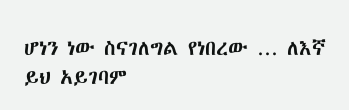ሆነን ነው ስናገለግል የነበረው … ለእኛ ይህ አይገባም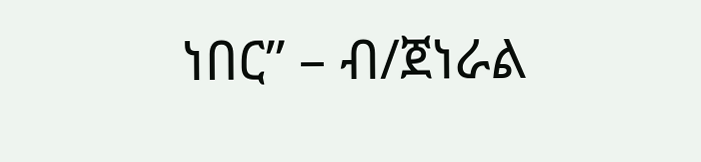ነበር” – ብ/ጀነራል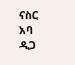ናስር አባ ዲጋ